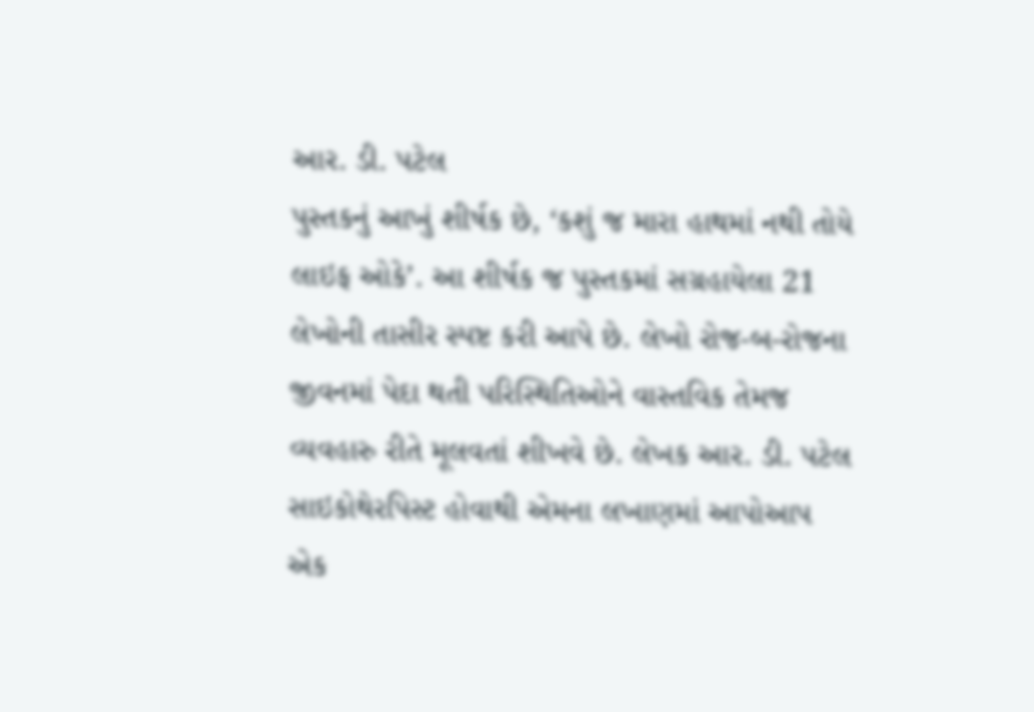આર. ડી. પટેલ
પુસ્તકનું આખું શીર્ષક છે, ‘કશું જ મારા હાથમાં નથી તોયે લાઇફ ઓકે’. આ શીર્ષક જ પુસ્તકમાં સગ્રહાયેલા 21 લેખોની તાસીર સ્પષ્ટ કરી આપે છે. લેખો રોજ-બ-રોજના જીવનમાં પેદા થતી પરિસ્થિતિઓને વાસ્તવિક તેમજ વ્યવહારુ રીતે મૂલવતાં શીખવે છે. લેખક આર. ડી. પટેલ સાઇકોથેરપિસ્ટ હોવાથી એમના લખાણમાં આપોઆપ એક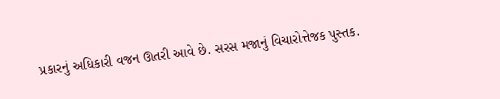પ્રકારનું અધિકારી વજન ઊતરી આવે છે. સરસ મજાનું વિચારોત્તેજક પુસ્તક.